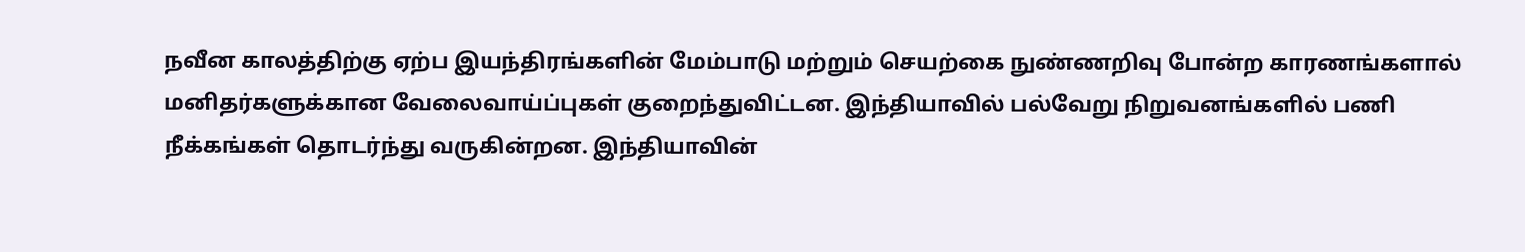நவீன காலத்திற்கு ஏற்ப இயந்திரங்களின் மேம்பாடு மற்றும் செயற்கை நுண்ணறிவு போன்ற காரணங்களால் மனிதர்களுக்கான வேலைவாய்ப்புகள் குறைந்துவிட்டன. இந்தியாவில் பல்வேறு நிறுவனங்களில் பணி நீக்கங்கள் தொடர்ந்து வருகின்றன. இந்தியாவின்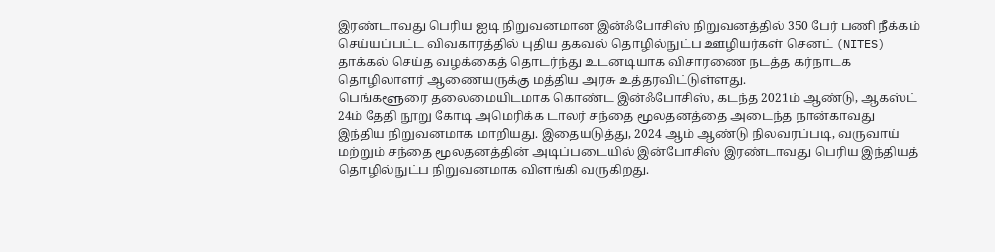இரண்டாவது பெரிய ஐடி நிறுவனமான இன்ஃபோசிஸ் நிறுவனத்தில் 350 பேர் பணி நீக்கம் செய்யப்பட்ட விவகாரத்தில் புதிய தகவல் தொழில்நுட்ப ஊழியர்கள் செனட் (NITES) தாக்கல் செய்த வழக்கைத் தொடர்ந்து உடனடியாக விசாரணை நடத்த கர்நாடக தொழிலாளர் ஆணையருக்கு மத்திய அரசு உத்தரவிட்டுள்ளது.
பெங்களூரை தலைமையிடமாக கொண்ட இன்ஃபோசிஸ், கடந்த 2021ம் ஆண்டு, ஆகஸ்ட் 24ம் தேதி நூறு கோடி அமெரிக்க டாலர் சந்தை மூலதனத்தை அடைந்த நான்காவது இந்திய நிறுவனமாக மாறியது. இதையடுத்து, 2024 ஆம் ஆண்டு நிலவரப்படி, வருவாய் மற்றும் சந்தை மூலதனத்தின் அடிப்படையில் இன்போசிஸ் இரண்டாவது பெரிய இந்தியத் தொழில்நுட்ப நிறுவனமாக விளங்கி வருகிறது.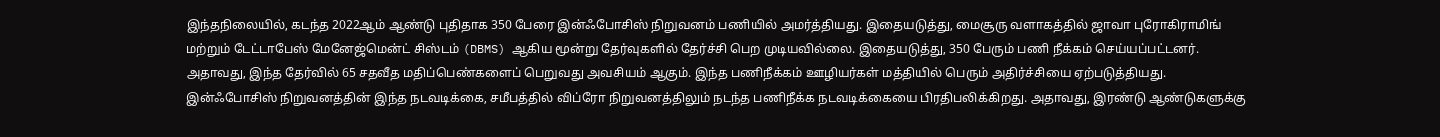இந்தநிலையில், கடந்த 2022ஆம் ஆண்டு புதிதாக 350 பேரை இன்ஃபோசிஸ் நிறுவனம் பணியில் அமர்த்தியது. இதையடுத்து, மைசூரு வளாகத்தில் ஜாவா புரோகிராமிங் மற்றும் டேட்டாபேஸ் மேனேஜ்மென்ட் சிஸ்டம் (DBMS) ஆகிய மூன்று தேர்வுகளில் தேர்ச்சி பெற முடியவில்லை. இதையடுத்து, 350 பேரும் பணி நீக்கம் செய்யப்பட்டனர். அதாவது, இந்த தேர்வில் 65 சதவீத மதிப்பெண்களைப் பெறுவது அவசியம் ஆகும். இந்த பணிநீக்கம் ஊழியர்கள் மத்தியில் பெரும் அதிர்ச்சியை ஏற்படுத்தியது.
இன்ஃபோசிஸ் நிறுவனத்தின் இந்த நடவடிக்கை, சமீபத்தில் விப்ரோ நிறுவனத்திலும் நடந்த பணிநீக்க நடவடிக்கையை பிரதிபலிக்கிறது. அதாவது, இரண்டு ஆண்டுகளுக்கு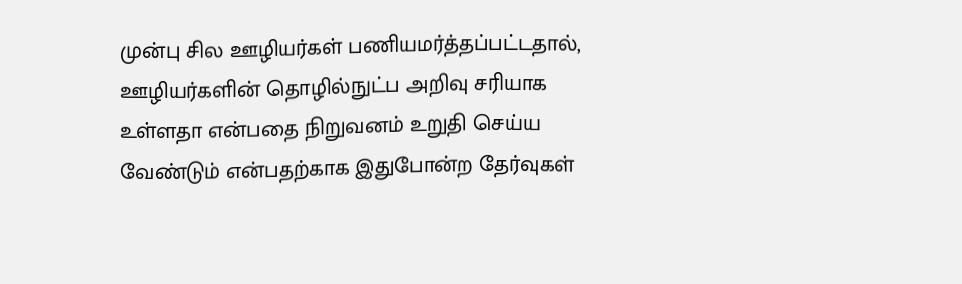முன்பு சில ஊழியர்கள் பணியமர்த்தப்பட்டதால், ஊழியர்களின் தொழில்நுட்ப அறிவு சரியாக உள்ளதா என்பதை நிறுவனம் உறுதி செய்ய வேண்டும் என்பதற்காக இதுபோன்ற தேர்வுகள்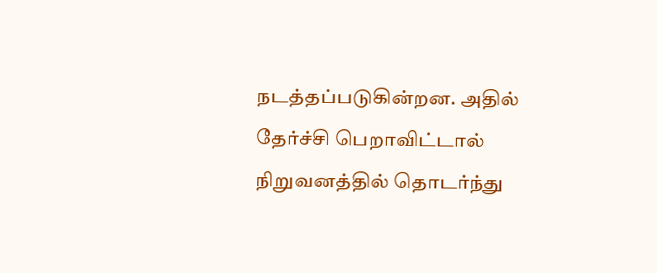நடத்தப்படுகின்றன. அதில் தேர்ச்சி பெறாவிட்டால் நிறுவனத்தில் தொடர்ந்து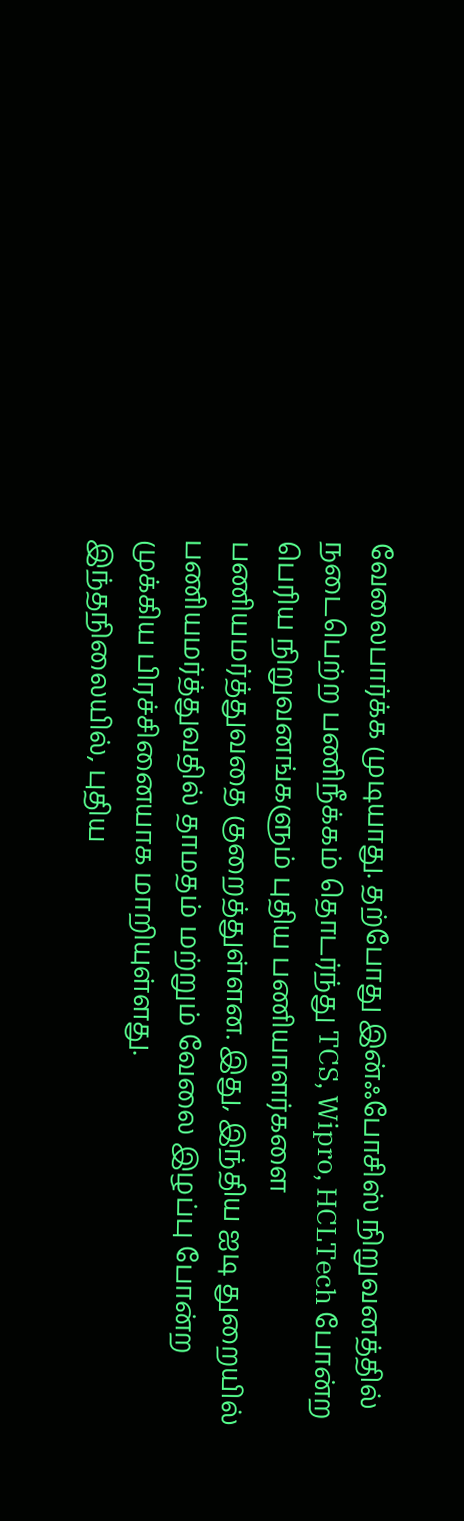வேலைபார்க்க முடியாது. தற்போது இன்ஃபோசிஸ் நிறுவனத்தில் நடைபெற்ற பணிநீக்கம் தொடர்ந்து TCS, Wipro, HCLTech போன்ற பெரிய நிறுவனங்களும் புதிய பணியாளர்களை பணியமர்த்துவதை குறைத்துள்ளன. இது, இந்திய ஐடி துறையில் பணியமர்த்துவதில் தாமதம் மற்றும் வேலை இழப்பு போன்ற முக்கிய பிரச்சினையாக மாறியுள்ளது.
இந்தநிலையில், புதிய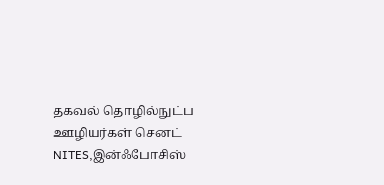தகவல் தொழில்நுட்ப ஊழியர்கள் செனட் NITES,இன்ஃபோசிஸ்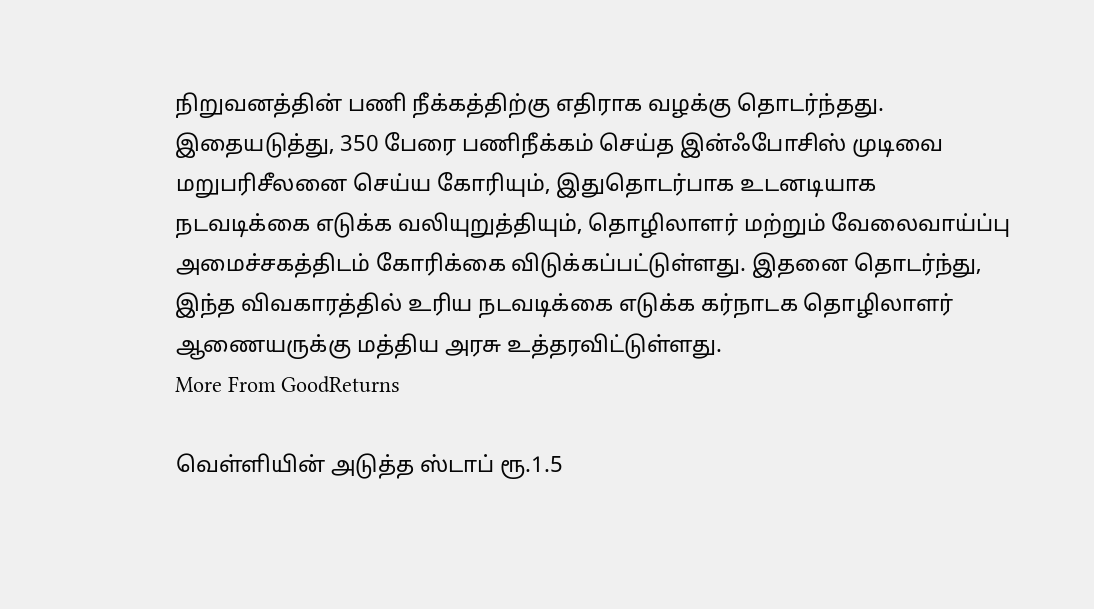நிறுவனத்தின் பணி நீக்கத்திற்கு எதிராக வழக்கு தொடர்ந்தது. இதையடுத்து, 350 பேரை பணிநீக்கம் செய்த இன்ஃபோசிஸ் முடிவை மறுபரிசீலனை செய்ய கோரியும், இதுதொடர்பாக உடனடியாக நடவடிக்கை எடுக்க வலியுறுத்தியும், தொழிலாளர் மற்றும் வேலைவாய்ப்பு அமைச்சகத்திடம் கோரிக்கை விடுக்கப்பட்டுள்ளது. இதனை தொடர்ந்து, இந்த விவகாரத்தில் உரிய நடவடிக்கை எடுக்க கர்நாடக தொழிலாளர் ஆணையருக்கு மத்திய அரசு உத்தரவிட்டுள்ளது.
More From GoodReturns

வெள்ளியின் அடுத்த ஸ்டாப் ரூ.1.5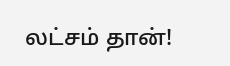லட்சம் தான்!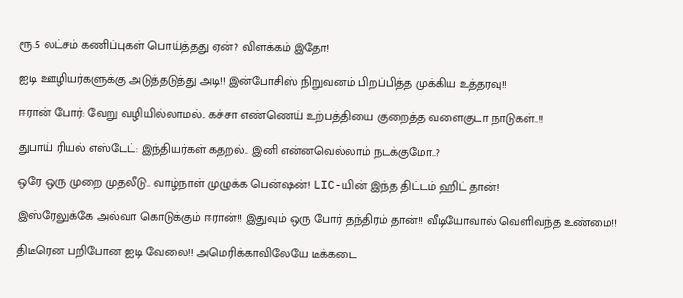ரூ.5 லட்சம் கணிப்புகள் பொய்த்தது ஏன்? விளக்கம் இதோ!

ஐடி ஊழியர்களுக்கு அடுத்தடுத்து அடி!! இன்போசிஸ் நிறுவனம் பிறப்பித்த முக்கிய உத்தரவு!!

ஈரான் போர்: வேறு வழியில்லாமல்.. கச்சா எண்ணெய் உற்பத்தியை குறைத்த வளைகுடா நாடுகள்..!!

துபாய் ரியல் எஸ்டேட்: இந்தியர்கள் கதறல்.. இனி என்னவெல்லாம் நடக்குமோ..?

ஒரே ஒரு முறை முதலீடு.. வாழ்நாள் முழுக்க பென்ஷன்! LIC-யின் இந்த திட்டம் ஹிட் தான்!

இஸ்ரேலுக்கே அல்வா கொடுக்கும் ஈரான்!! இதுவும் ஒரு போர் தந்திரம் தான்!! வீடியோவால் வெளிவந்த உண்மை!!

திடீரென பறிபோன ஐடி வேலை!! அமெரிக்காவிலேயே டீக்கடை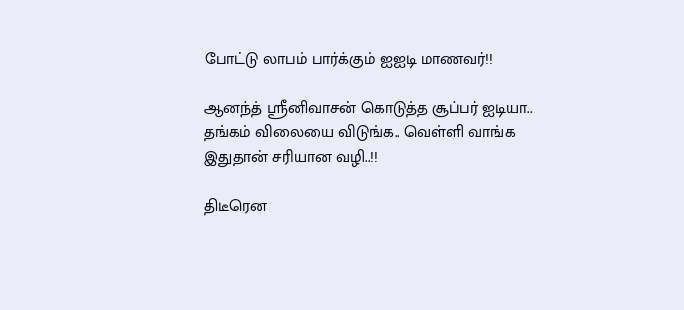போட்டு லாபம் பார்க்கும் ஐஐடி மாணவர்!!

ஆனந்த் ஸ்ரீனிவாசன் கொடுத்த சூப்பர் ஐடியா.. தங்கம் விலையை விடுங்க.. வெள்ளி வாங்க இதுதான் சரியான வழி..!!

திடீரென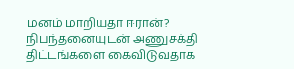மனம் மாறியதா ஈரான்? நிபந்தனையுடன் அணுசக்தி திட்டங்களை கைவிடுவதாக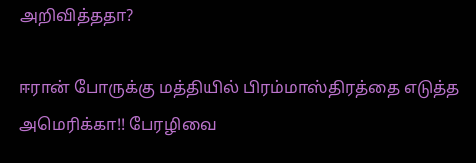அறிவித்ததா?

ஈரான் போருக்கு மத்தியில் பிரம்மாஸ்திரத்தை எடுத்த அமெரிக்கா!! பேரழிவை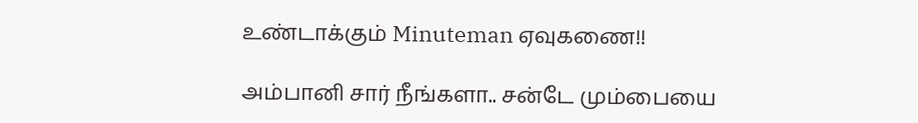உண்டாக்கும் Minuteman ஏவுகணை!!

அம்பானி சார் நீங்களா.. சன்டே மும்பையை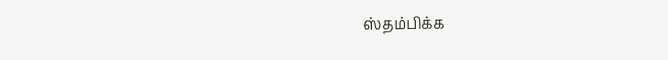ஸ்தம்பிக்க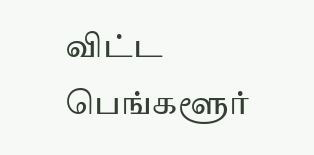விட்ட பெங்களூர்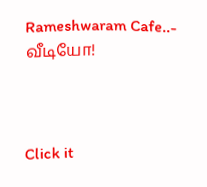Rameshwaram Cafe..- வீடியோ!



Click it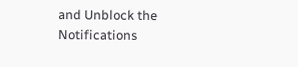and Unblock the Notifications